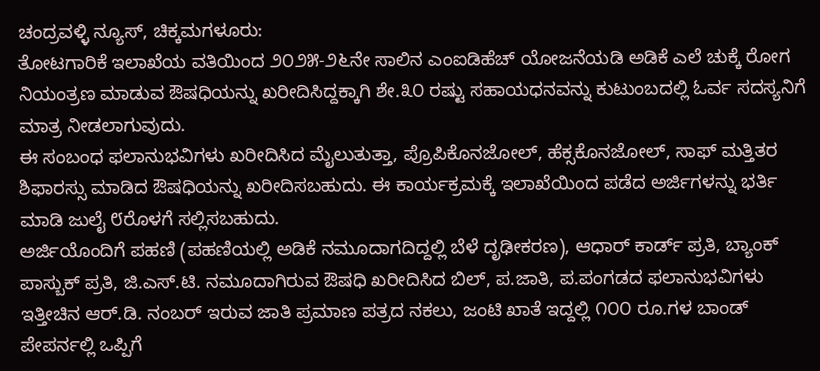ಚಂದ್ರವಳ್ಳಿ ನ್ಯೂಸ್, ಚಿಕ್ಕಮಗಳೂರು:
ತೋಟಗಾರಿಕೆ ಇಲಾಖೆಯ ವತಿಯಿಂದ ೨೦೨೫-೨೬ನೇ ಸಾಲಿನ ಎಂಐಡಿಹೆಚ್ ಯೋಜನೆಯಡಿ ಅಡಿಕೆ ಎಲೆ ಚುಕ್ಕೆ ರೋಗ ನಿಯಂತ್ರಣ ಮಾಡುವ ಔಷಧಿಯನ್ನು ಖರೀದಿಸಿದ್ದಕ್ಕಾಗಿ ಶೇ.೩೦ ರಷ್ಟು ಸಹಾಯಧನವನ್ನು ಕುಟುಂಬದಲ್ಲಿ ಓರ್ವ ಸದಸ್ಯನಿಗೆ ಮಾತ್ರ ನೀಡಲಾಗುವುದು.
ಈ ಸಂಬಂಧ ಫಲಾನುಭವಿಗಳು ಖರೀದಿಸಿದ ಮೈಲುತುತ್ತಾ, ಪ್ರೊಪಿಕೊನಜೋಲ್, ಹೆಕ್ಸಕೊನಜೋಲ್, ಸಾಫ್ ಮತ್ತಿತರ ಶಿಫಾರಸ್ಸು ಮಾಡಿದ ಔಷಧಿಯನ್ನು ಖರೀದಿಸಬಹುದು. ಈ ಕಾರ್ಯಕ್ರಮಕ್ಕೆ ಇಲಾಖೆಯಿಂದ ಪಡೆದ ಅರ್ಜಿಗಳನ್ನು ಭರ್ತಿ ಮಾಡಿ ಜುಲೈ ೮ರೊಳಗೆ ಸಲ್ಲಿಸಬಹುದು.
ಅರ್ಜಿಯೊಂದಿಗೆ ಪಹಣಿ (ಪಹಣಿಯಲ್ಲಿ ಅಡಿಕೆ ನಮೂದಾಗದಿದ್ದಲ್ಲಿ ಬೆಳೆ ದೃಢೀಕರಣ), ಆಧಾರ್ ಕಾರ್ಡ್ ಪ್ರತಿ, ಬ್ಯಾಂಕ್ ಪಾಸ್ಬುಕ್ ಪ್ರತಿ, ಜಿ.ಎಸ್.ಟಿ. ನಮೂದಾಗಿರುವ ಔಷಧಿ ಖರೀದಿಸಿದ ಬಿಲ್, ಪ.ಜಾತಿ, ಪ.ಪಂಗಡದ ಫಲಾನುಭವಿಗಳು ಇತ್ತೀಚಿನ ಆರ್.ಡಿ. ನಂಬರ್ ಇರುವ ಜಾತಿ ಪ್ರಮಾಣ ಪತ್ರದ ನಕಲು, ಜಂಟಿ ಖಾತೆ ಇದ್ದಲ್ಲಿ ೧೦೦ ರೂ.ಗಳ ಬಾಂಡ್ ಪೇಪರ್ನಲ್ಲಿ ಒಪ್ಪಿಗೆ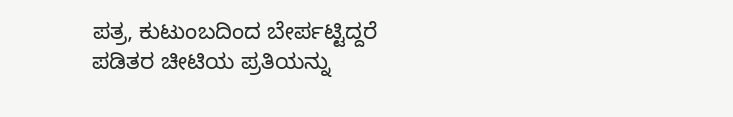ಪತ್ರ, ಕುಟುಂಬದಿಂದ ಬೇರ್ಪಟ್ಟಿದ್ದರೆ ಪಡಿತರ ಚೀಟಿಯ ಪ್ರತಿಯನ್ನು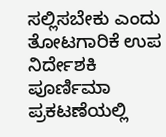ಸಲ್ಲಿಸಬೇಕು ಎಂದು ತೋಟಗಾರಿಕೆ ಉಪ ನಿರ್ದೇಶಕಿ ಪೂರ್ಣಿಮಾ ಪ್ರಕಟಣೆಯಲ್ಲಿ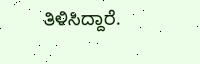ತಿಳಿಸಿದ್ದಾರೆ.